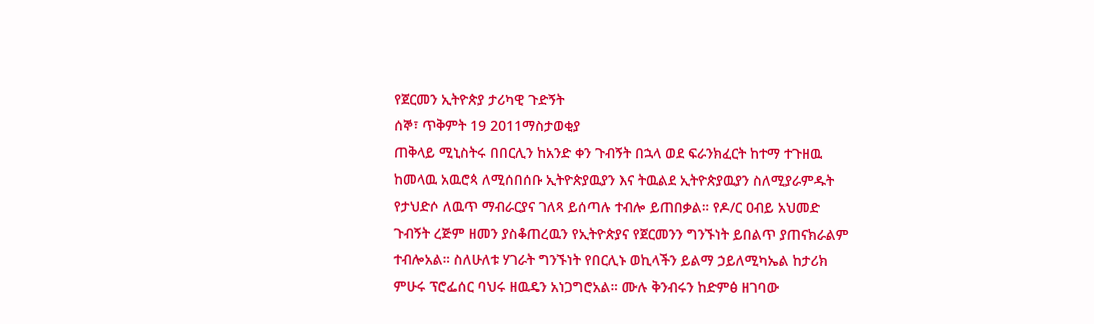የጀርመን ኢትዮጵያ ታሪካዊ ጉድኝት
ሰኞ፣ ጥቅምት 19 2011ማስታወቂያ
ጠቅላይ ሚኒስትሩ በበርሊን ከአንድ ቀን ጉብኝት በኋላ ወደ ፍራንክፈርት ከተማ ተጉዘዉ ከመላዉ አዉሮጳ ለሚሰበሰቡ ኢትዮጵያዉያን እና ትዉልደ ኢትዮጵያዉያን ስለሚያራምዱት የታህድሶ ለዉጥ ማብራርያና ገለጻ ይሰጣሉ ተብሎ ይጠበቃል። የዶ/ር ዐብይ አህመድ ጉብኝት ረጅም ዘመን ያስቆጠረዉን የኢትዮጵያና የጀርመንን ግንኙነት ይበልጥ ያጠናክራልም ተብሎአል። ስለሁለቱ ሃገራት ግንኙነት የበርሊኑ ወኪላችን ይልማ ኃይለሚካኤል ከታሪክ ምሁሩ ፕሮፌሰር ባህሩ ዘዉዴን አነጋግሮአል። ሙሉ ቅንብሩን ከድምፅ ዘገባው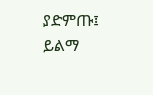ያድምጡ፤
ይልማ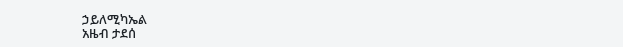ኃይለሚካኤል
አዜብ ታደሰ